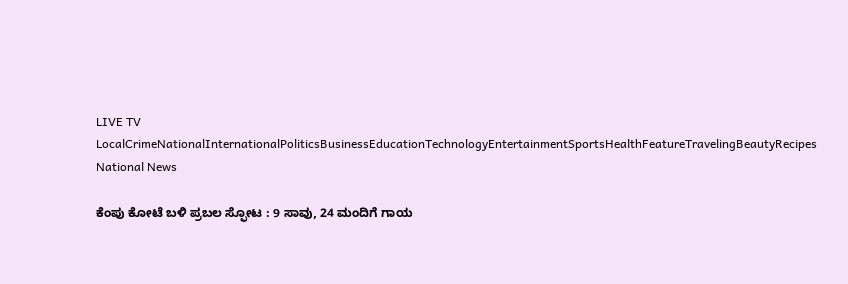LIVE TV LocalCrimeNationalInternationalPoliticsBusinessEducationTechnologyEntertainmentSportsHealthFeatureTravelingBeautyRecipes
National News

ಕೆಂಪು ಕೋಟೆ ಬಳಿ ಪ್ರಬಲ ಸ್ಫೋಟ : 9 ಸಾವು, 24 ಮಂದಿಗೆ ಗಾಯ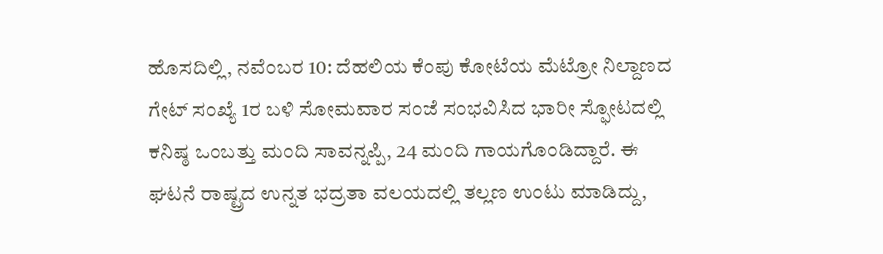ಹೊಸದಿಲ್ಲಿ, ನವೆಂಬರ 10: ದೆಹಲಿಯ ಕೆಂಪು ಕೋಟೆಯ ಮೆಟ್ರೋ ನಿಲ್ದಾಣದ ಗೇಟ್ ಸಂಖ್ಯೆ 1ರ ಬಳಿ ಸೋಮವಾರ ಸಂಜೆ ಸಂಭವಿಸಿದ ಭಾರೀ ಸ್ಫೋಟದಲ್ಲಿ ಕನಿಷ್ಠ ಒಂಬತ್ತು ಮಂದಿ ಸಾವನ್ನಪ್ಪಿ, 24 ಮಂದಿ ಗಾಯಗೊಂಡಿದ್ದಾರೆ. ಈ ಘಟನೆ ರಾಷ್ಟ್ರದ ಉನ್ನತ ಭದ್ರತಾ ವಲಯದಲ್ಲಿ ತಲ್ಲಣ ಉಂಟು ಮಾಡಿದ್ದು,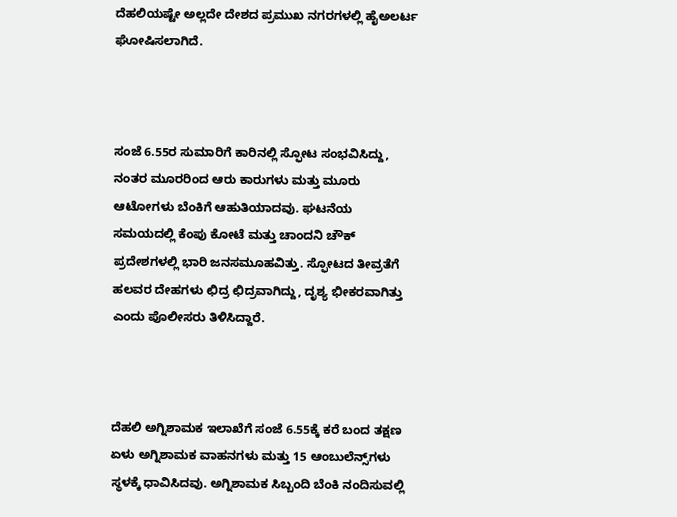ದೆಹಲಿಯಷ್ಟೇ ಅಲ್ಲದೇ ದೇಶದ ಪ್ರಮುಖ ನಗರಗಳಲ್ಲಿ ಹೈಅಲರ್ಟ ಘೋಷಿಸಲಾಗಿದೆ.



ಸಂಜೆ 6.55ರ ಸುಮಾರಿಗೆ ಕಾರಿನಲ್ಲಿ ಸ್ಫೋಟ ಸಂಭವಿಸಿದ್ದು, ನಂತರ ಮೂರರಿಂದ ಆರು ಕಾರುಗಳು ಮತ್ತು ಮೂರು ಆಟೋಗಳು ಬೆಂಕಿಗೆ ಆಹುತಿಯಾದವು. ಘಟನೆಯ ಸಮಯದಲ್ಲಿ ಕೆಂಪು ಕೋಟೆ ಮತ್ತು ಚಾಂದನಿ ಚೌಕ್ ಪ್ರದೇಶಗಳಲ್ಲಿ ಭಾರಿ ಜನಸಮೂಹವಿತ್ತು. ಸ್ಫೋಟದ ತೀವ್ರತೆಗೆ ಹಲವರ ದೇಹಗಳು ಛಿದ್ರ ಛಿದ್ರವಾಗಿದ್ದು, ದೃಶ್ಯ ಭೀಕರವಾಗಿತ್ತು ಎಂದು ಪೊಲೀಸರು ತಿಳಿಸಿದ್ದಾರೆ.



ದೆಹಲಿ ಅಗ್ನಿಶಾಮಕ ಇಲಾಖೆಗೆ ಸಂಜೆ 6.55ಕ್ಕೆ ಕರೆ ಬಂದ ತಕ್ಷಣ ಏಳು ಅಗ್ನಿಶಾಮಕ ವಾಹನಗಳು ಮತ್ತು 15 ಆಂಬುಲೆನ್ಸ್‌ಗಳು ಸ್ಥಳಕ್ಕೆ ಧಾವಿಸಿದವು. ಅಗ್ನಿಶಾಮಕ ಸಿಬ್ಬಂದಿ ಬೆಂಕಿ ನಂದಿಸುವಲ್ಲಿ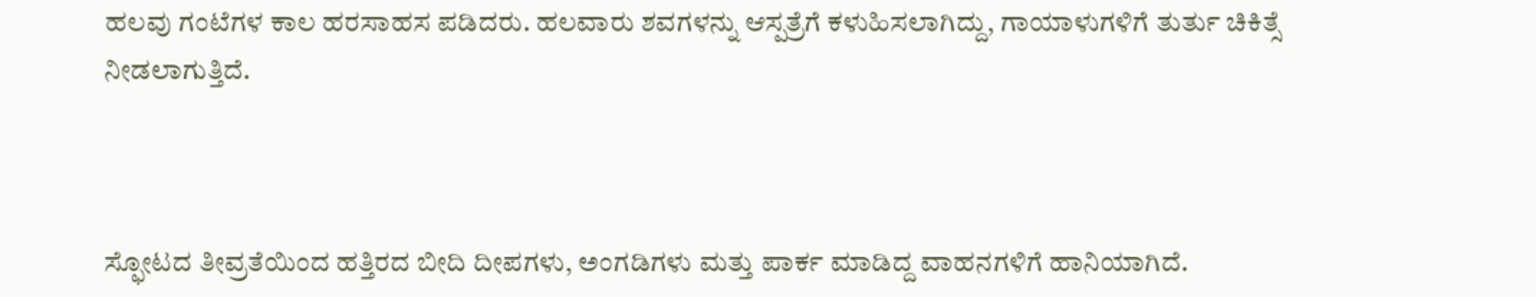ಹಲವು ಗಂಟೆಗಳ ಕಾಲ ಹರಸಾಹಸ ಪಡಿದರು. ಹಲವಾರು ಶವಗಳನ್ನು ಆಸ್ಪತ್ರೆಗೆ ಕಳುಹಿಸಲಾಗಿದ್ದು, ಗಾಯಾಳುಗಳಿಗೆ ತುರ್ತು ಚಿಕಿತ್ಸೆ ನೀಡಲಾಗುತ್ತಿದೆ.



ಸ್ಫೋಟದ ತೀವ್ರತೆಯಿಂದ ಹತ್ತಿರದ ಬೀದಿ ದೀಪಗಳು, ಅಂಗಡಿಗಳು ಮತ್ತು ಪಾರ್ಕ ಮಾಡಿದ್ದ ವಾಹನಗಳಿಗೆ ಹಾನಿಯಾಗಿದೆ.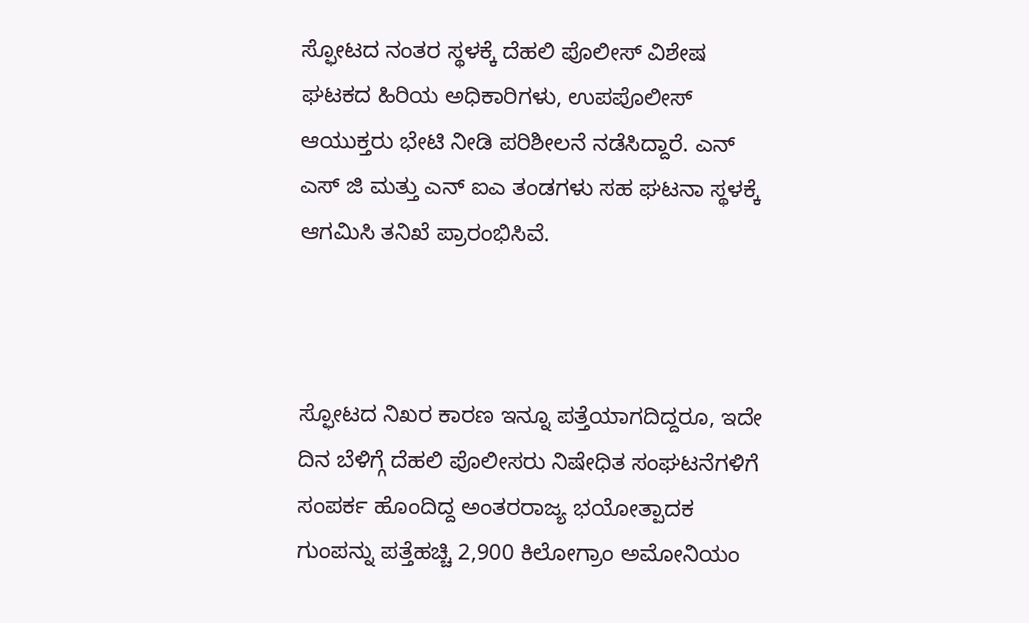ಸ್ಫೋಟದ ನಂತರ ಸ್ಥಳಕ್ಕೆ ದೆಹಲಿ ಪೊಲೀಸ್ ವಿಶೇಷ ಘಟಕದ ಹಿರಿಯ ಅಧಿಕಾರಿಗಳು, ಉಪಪೊಲೀಸ್ ಆಯುಕ್ತರು ಭೇಟಿ ನೀಡಿ ಪರಿಶೀಲನೆ ನಡೆಸಿದ್ದಾರೆ. ಎನ್‌ ಎಸ್‌ ಜಿ ಮತ್ತು ಎನ್‌ ಐಎ ತಂಡಗಳು ಸಹ ಘಟನಾ ಸ್ಥಳಕ್ಕೆ ಆಗಮಿಸಿ ತನಿಖೆ ಪ್ರಾರಂಭಿಸಿವೆ.



ಸ್ಫೋಟದ ನಿಖರ ಕಾರಣ ಇನ್ನೂ ಪತ್ತೆಯಾಗದಿದ್ದರೂ, ಇದೇ ದಿನ ಬೆಳಿಗ್ಗೆ ದೆಹಲಿ ಪೊಲೀಸರು ನಿಷೇಧಿತ ಸಂಘಟನೆಗಳಿಗೆ ಸಂಪರ್ಕ ಹೊಂದಿದ್ದ ಅಂತರರಾಜ್ಯ ಭಯೋತ್ಪಾದಕ ಗುಂಪನ್ನು ಪತ್ತೆಹಚ್ಚಿ 2,900 ಕಿಲೋಗ್ರಾಂ ಅಮೋನಿಯಂ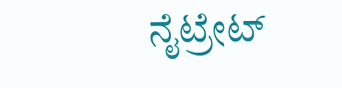ನೈಟ್ರೇಟ್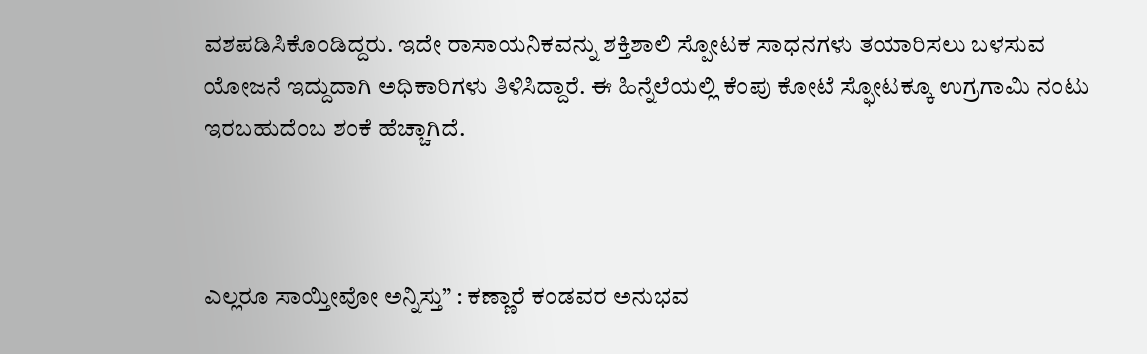ವಶಪಡಿಸಿಕೊಂಡಿದ್ದರು. ಇದೇ ರಾಸಾಯನಿಕವನ್ನು ಶಕ್ತಿಶಾಲಿ ಸ್ಪೋಟಕ ಸಾಧನಗಳು ತಯಾರಿಸಲು ಬಳಸುವ ಯೋಜನೆ ಇದ್ದುದಾಗಿ ಅಧಿಕಾರಿಗಳು ತಿಳಿಸಿದ್ದಾರೆ. ಈ ಹಿನ್ನೆಲೆಯಲ್ಲಿ ಕೆಂಪು ಕೋಟೆ ಸ್ಫೋಟಕ್ಕೂ ಉಗ್ರಗಾಮಿ ನಂಟು ಇರಬಹುದೆಂಬ ಶಂಕೆ ಹೆಚ್ಚಾಗಿದೆ.



ಎಲ್ಲರೂ ಸಾಯ್ತೀವೋ ಅನ್ನಿಸ್ತು” : ಕಣ್ಣಾರೆ ಕಂಡವರ ಅನುಭವ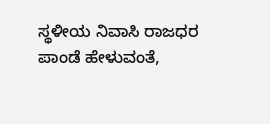ಸ್ಥಳೀಯ ನಿವಾಸಿ ರಾಜಧರ ಪಾಂಡೆ ಹೇಳುವಂತೆ,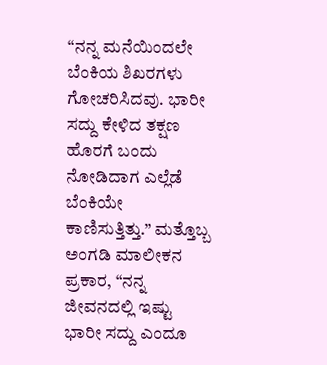“ನನ್ನ ಮನೆಯಿಂದಲೇ ಬೆಂಕಿಯ ಶಿಖರಗಳು ಗೋಚರಿಸಿದವು. ಭಾರೀ ಸದ್ದು ಕೇಳಿದ ತಕ್ಷಣ ಹೊರಗೆ ಬಂದು ನೋಡಿದಾಗ ಎಲ್ಲೆಡೆ ಬೆಂಕಿಯೇ ಕಾಣಿಸುತ್ತಿತ್ತು.” ಮತ್ತೊಬ್ಬ ಅಂಗಡಿ ಮಾಲೀಕನ ಪ್ರಕಾರ, “ನನ್ನ ಜೀವನದಲ್ಲಿ ಇಷ್ಟು ಭಾರೀ ಸದ್ದು ಎಂದೂ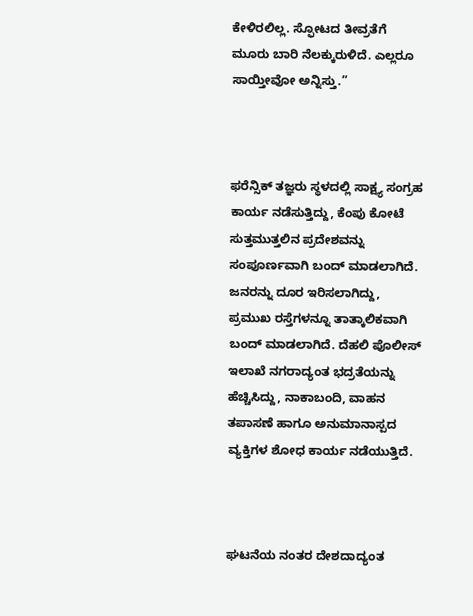ಕೇಳಿರಲಿಲ್ಲ. ಸ್ಫೋಟದ ತೀವ್ರತೆಗೆ ಮೂರು ಬಾರಿ ನೆಲಕ್ಕುರುಳಿದೆ. ಎಲ್ಲರೂ ಸಾಯ್ತೀವೋ ಅನ್ನಿಸ್ತು.”



ಫರೆನ್ಸಿಕ್ ತಜ್ಞರು ಸ್ಥಳದಲ್ಲಿ ಸಾಕ್ಷ್ಯ ಸಂಗ್ರಹ ಕಾರ್ಯ ನಡೆಸುತ್ತಿದ್ದು, ಕೆಂಪು ಕೋಟೆ ಸುತ್ತಮುತ್ತಲಿನ ಪ್ರದೇಶವನ್ನು ಸಂಪೂರ್ಣವಾಗಿ ಬಂದ್ ಮಾಡಲಾಗಿದೆ. ಜನರನ್ನು ದೂರ ಇರಿಸಲಾಗಿದ್ದು, ಪ್ರಮುಖ ರಸ್ತೆಗಳನ್ನೂ ತಾತ್ಕಾಲಿಕವಾಗಿ ಬಂದ್ ಮಾಡಲಾಗಿದೆ. ದೆಹಲಿ ಪೊಲೀಸ್ ಇಲಾಖೆ ನಗರಾದ್ಯಂತ ಭದ್ರತೆಯನ್ನು ಹೆಚ್ಚಿಸಿದ್ದು, ನಾಕಾಬಂದಿ, ವಾಹನ ತಪಾಸಣೆ ಹಾಗೂ ಅನುಮಾನಾಸ್ಪದ ವ್ಯಕ್ತಿಗಳ ಶೋಧ ಕಾರ್ಯ ನಡೆಯುತ್ತಿದೆ.



ಘಟನೆಯ ನಂತರ ದೇಶದಾದ್ಯಂತ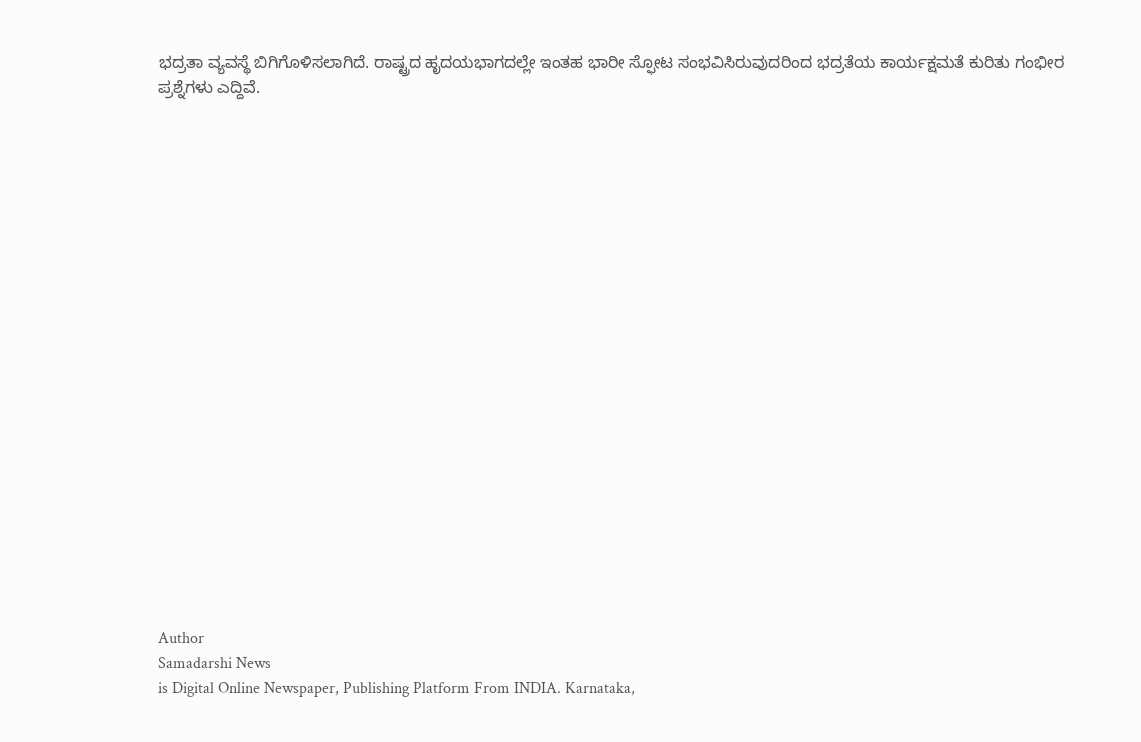ಭದ್ರತಾ ವ್ಯವಸ್ಥೆ ಬಿಗಿಗೊಳಿಸಲಾಗಿದೆ. ರಾಷ್ಟ್ರದ ಹೃದಯಭಾಗದಲ್ಲೇ ಇಂತಹ ಭಾರೀ ಸ್ಫೋಟ ಸಂಭವಿಸಿರುವುದರಿಂದ ಭದ್ರತೆಯ ಕಾರ್ಯಕ್ಷಮತೆ ಕುರಿತು ಗಂಭೀರ ಪ್ರಶ್ನೆಗಳು ಎದ್ದಿವೆ.





















Author
Samadarshi News
is Digital Online Newspaper, Publishing Platform From INDIA. Karnataka,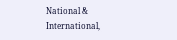National & International,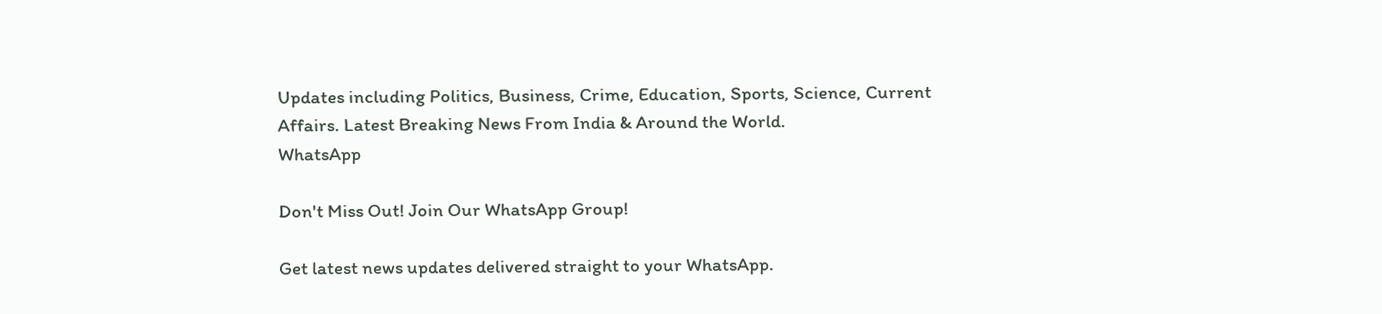Updates including Politics, Business, Crime, Education, Sports, Science, Current Affairs. Latest Breaking News From India & Around the World.
WhatsApp

Don't Miss Out! Join Our WhatsApp Group!

Get latest news updates delivered straight to your WhatsApp.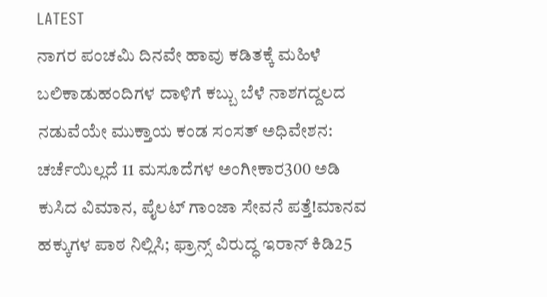LATEST
ನಾಗರ ಪಂಚಮಿ ದಿನವೇ ಹಾವು ಕಡಿತಕ್ಕೆ ಮಹಿಳೆ ಬಲಿಕಾಡುಹಂದಿಗಳ ದಾಳಿಗೆ ಕಬ್ಬು ಬೆಳೆ ನಾಶಗದ್ದಲದ ನಡುವೆಯೇ ಮುಕ್ತಾಯ ಕಂಡ ಸಂಸತ್ ಅಧಿವೇಶನ: ಚರ್ಚೆಯಿಲ್ಲದೆ 11 ಮಸೂದೆಗಳ ಅಂಗೀಕಾರ300 ಅಡಿ ಕುಸಿದ ವಿಮಾನ, ಪೈಲಟ್ ಗಾಂಜಾ ಸೇವನೆ ಪತ್ತೆ!ಮಾನವ ಹಕ್ಕುಗಳ ಪಾಠ ನಿಲ್ಲಿಸಿ; ಫ್ರಾನ್ಸ್ ವಿರುದ್ಧ ಇರಾನ್ ಕಿಡಿ25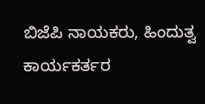ಬಿಜೆಪಿ ನಾಯಕರು, ಹಿಂದುತ್ವ ಕಾರ್ಯಕರ್ತರ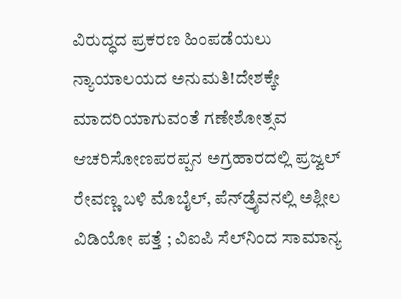ವಿರುದ್ಧದ ಪ್ರಕರಣ ಹಿಂಪಡೆಯಲು ನ್ಯಾಯಾಲಯದ ಅನುಮತಿ!ದೇಶಕ್ಕೇ ಮಾದರಿಯಾಗುವಂತೆ ಗಣೇಶೋತ್ಸವ ಆಚರಿಸೋಣಪರಪ್ಪನ ಅಗ್ರಹಾರದಲ್ಲಿ ಪ್ರಜ್ವಲ್‌ ರೇವಣ್ಣ ಬಳಿ ಮೊಬೈಲ್‌, ಪೆನ್‌ಡ್ರೈವನಲ್ಲಿ ಅಶ್ಲೀಲ ವಿಡಿಯೋ ಪತ್ತೆ ; ವಿಐಪಿ ಸೆಲ್‌ನಿಂದ ಸಾಮಾನ್ಯ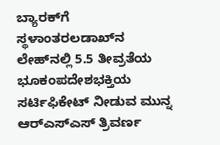ಬ್ಯಾರಕ್‌ಗೆ ಸ್ಥಳಾಂತರಲಡಾಖ್‌ನ ಲೇಹ್‌ನಲ್ಲಿ 5.5 ತೀವ್ರತೆಯ ಭೂಕಂಪದೇಶಭಕ್ತಿಯ ಸರ್ಟಿಫಿಕೇಟ್ ನೀಡುವ ಮುನ್ನ ಆರ್‌ಎಸ್‌ಎಸ್‌ ತ್ರಿವರ್ಣ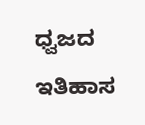ಧ್ವಜದ ಇತಿಹಾಸ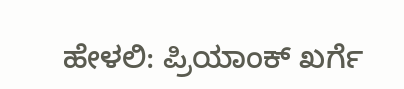ಹೇಳಲಿ: ಪ್ರಿಯಾಂಕ್ ಖರ್ಗೆ